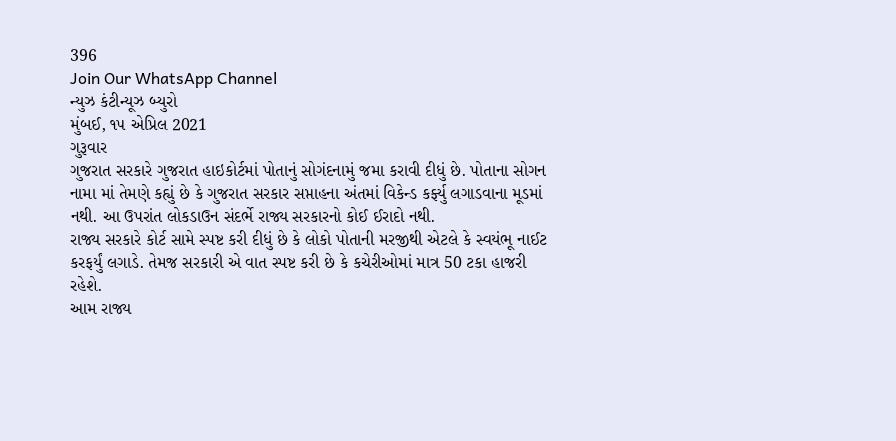396
Join Our WhatsApp Channel
ન્યુઝ કંટીન્યૂઝ બ્યુરો
મુંબઈ, ૧૫ એપ્રિલ 2021
ગુરૂવાર
ગુજરાત સરકારે ગુજરાત હાઇકોર્ટમાં પોતાનું સોગંદનામું જમા કરાવી દીધું છે. પોતાના સોગન નામા માં તેમણે કહ્યું છે કે ગુજરાત સરકાર સપ્તાહના અંતમાં વિકેન્ડ કર્ફ્યુ લગાડવાના મૂડમાં નથી. આ ઉપરાંત લોકડાઉન સંદર્ભે રાજ્ય સરકારનો કોઈ ઈરાદો નથી.
રાજ્ય સરકારે કોર્ટ સામે સ્પષ્ટ કરી દીધું છે કે લોકો પોતાની મરજીથી એટલે કે સ્વયંભૂ નાઈટ કરફર્યું લગાડે. તેમજ સરકારી એ વાત સ્પષ્ટ કરી છે કે કચેરીઓમાં માત્ર 50 ટકા હાજરી રહેશે.
આમ રાજ્ય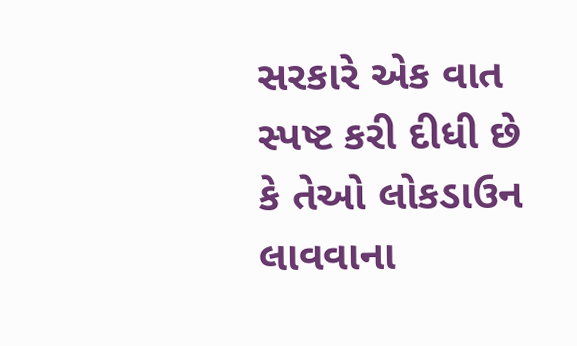સરકારે એક વાત સ્પષ્ટ કરી દીધી છે કે તેઓ લોકડાઉન લાવવાના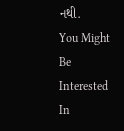નથી.
You Might Be Interested In